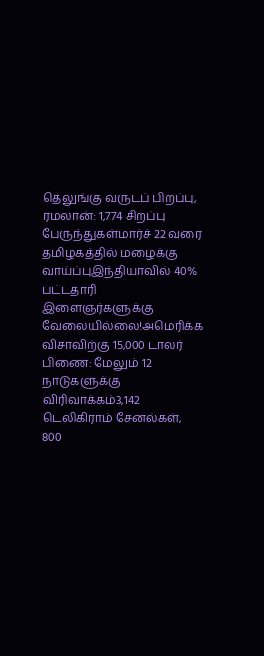தெலுங்கு வருடப் பிறப்பு, ரமலான்: 1,774 சிறப்பு பேருந்துகள்மார்ச் 22 வரை தமிழகத்தில் மழைக்கு வாய்ப்புஇந்தியாவில் 40% பட்டதாரி இளைஞர்களுக்கு வேலையில்லை!அமெரிக்க விசாவிற்கு 15,000 டாலர் பிணை: மேலும் 12 நாடுகளுக்கு விரிவாக்கம்3,142 டெலிகிராம் சேனல்கள், 800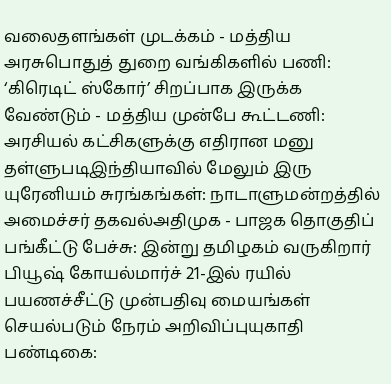வலைதளங்கள் முடக்கம் - மத்திய அரசுபொதுத் துறை வங்கிகளில் பணி: ‘கிரெடிட் ஸ்கோர்’ சிறப்பாக இருக்க வேண்டும் - மத்திய முன்பே கூட்டணி: அரசியல் கட்சிகளுக்கு எதிரான மனு தள்ளுபடிஇந்தியாவில் மேலும் இரு யுரேனியம் சுரங்கங்கள்: நாடாளுமன்றத்தில் அமைச்சர் தகவல்அதிமுக - பாஜக தொகுதிப் பங்கீட்டு பேச்சு: இன்று தமிழகம் வருகிறார் பியூஷ் கோயல்மார்ச் 21-இல் ரயில் பயணச்சீட்டு முன்பதிவு மையங்கள் செயல்படும் நேரம் அறிவிப்புயுகாதி பண்டிகை: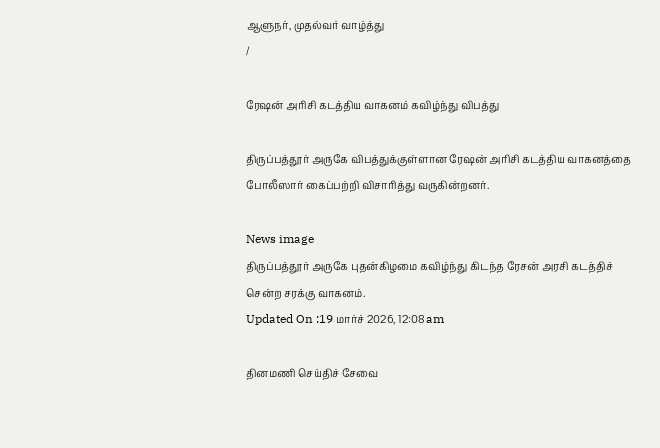ஆளுநர், முதல்வர் வாழ்த்து
/

ரேஷன் அரிசி கடத்திய வாகனம் கவிழ்ந்து விபத்து

திருப்பத்தூர் அருகே விபத்துக்குள்ளான ரேஷன் அரிசி கடத்திய வாகனத்தை போலீஸார் கைப்பற்றி விசாரித்து வருகின்றனர்.

News image
திருப்பத்தூர் அருகே புதன்கிழமை கவிழ்ந்து கிடந்த ரேசன் அரசி கடத்திச் சென்ற சரக்கு வாகனம்.
Updated On :19 மார்ச் 2026, 12:08 am

தினமணி செய்திச் சேவை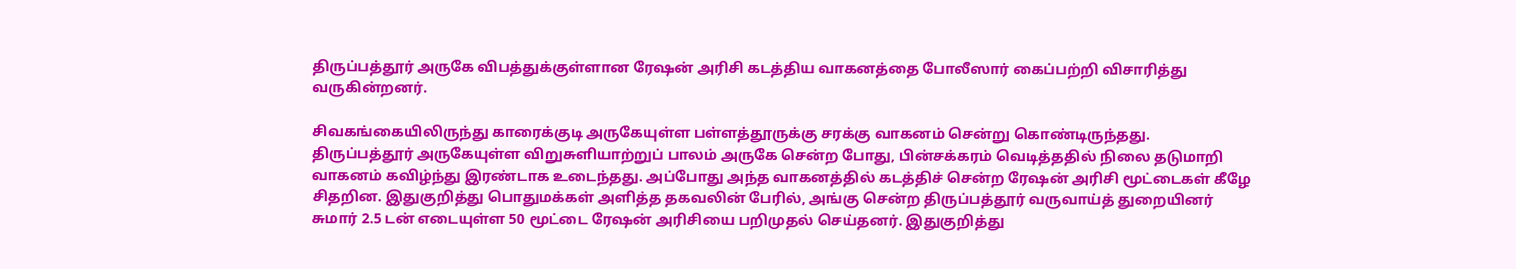திருப்பத்தூர் அருகே விபத்துக்குள்ளான ரேஷன் அரிசி கடத்திய வாகனத்தை போலீஸார் கைப்பற்றி விசாரித்து வருகின்றனர்.

சிவகங்கையிலிருந்து காரைக்குடி அருகேயுள்ள பள்ளத்தூருக்கு சரக்கு வாகனம் சென்று கொண்டிருந்தது. திருப்பத்தூர் அருகேயுள்ள விறுசுளியாற்றுப் பாலம் அருகே சென்ற போது, பின்சக்கரம் வெடித்ததில் நிலை தடுமாறி வாகனம் கவிழ்ந்து இரண்டாக உடைந்தது. அப்போது அந்த வாகனத்தில் கடத்திச் சென்ற ரேஷன் அரிசி மூட்டைகள் கீழே சிதறின. இதுகுறித்து பொதுமக்கள் அளித்த தகவலின் பேரில், அங்கு சென்ற திருப்பத்தூர் வருவாய்த் துறையினர் சுமார் 2.5 டன் எடையுள்ள 50 மூட்டை ரேஷன் அரிசியை பறிமுதல் செய்தனர். இதுகுறித்து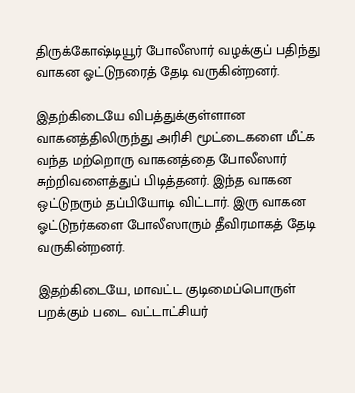திருக்கோஷ்டியூர் போலீஸார் வழக்குப் பதிந்து வாகன ஓட்டுநரைத் தேடி வருகின்றனர்.

இதற்கிடையே விபத்துக்குள்ளான வாகனத்திலிருந்து அரிசி மூட்டைகளை மீட்க வந்த மற்றொரு வாகனத்தை போலீஸார் சுற்றிவளைத்துப் பிடித்தனர். இந்த வாகன ஒட்டுநரும் தப்பியோடி விட்டார். இரு வாகன ஓட்டுநர்களை போலீஸாரும் தீவிரமாகத் தேடி வருகின்றனர்.

இதற்கிடையே, மாவட்ட குடிமைப்பொருள் பறக்கும் படை வட்டாட்சியர்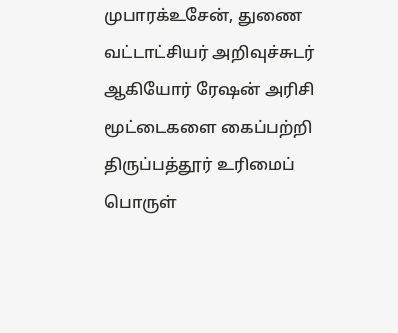முபாரக்உசேன், துணை வட்டாட்சியர் அறிவுச்சுடர் ஆகியோர் ரேஷன் அரிசி மூட்டைகளை கைப்பற்றி திருப்பத்தூர் உரிமைப் பொருள்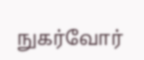நுகர்வோர்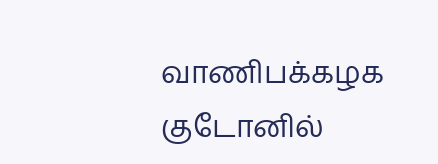வாணிபக்கழக குடோனில்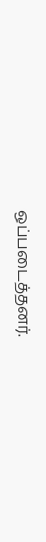ஒப்படைத்தனர்.